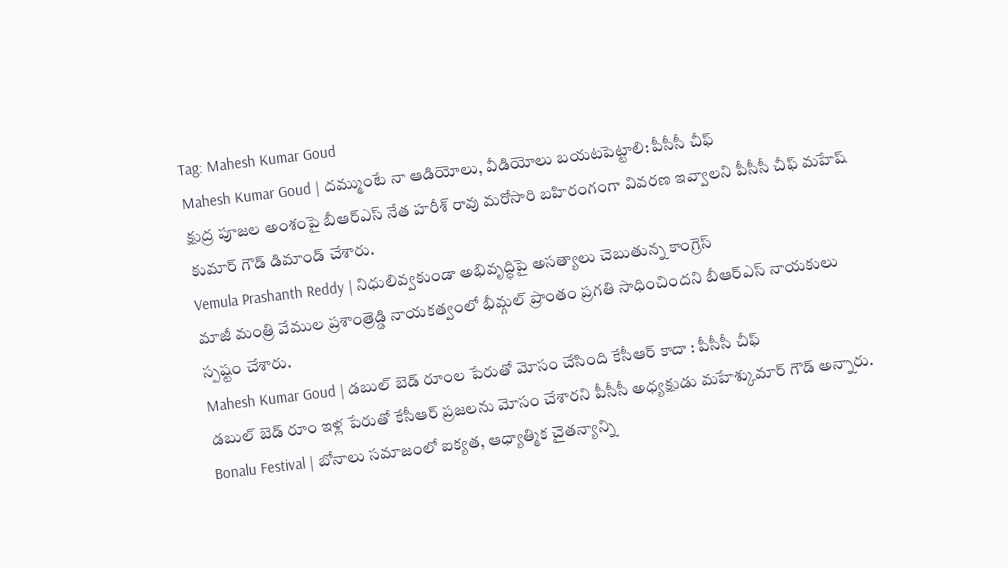Tag: Mahesh Kumar Goud
Mahesh Kumar Goud | దమ్ముంటే నా ఆడియోలు, వీడియోలు బయటపెట్టాలి: పీసీసీ చీఫ్
క్షుద్ర పూజల అంశంపై బీఆర్ఎస్ నేత హరీశ్ రావు మరోసారి బహిరంగంగా వివరణ ఇవ్వాలని పీసీసీ చీఫ్ మహేష్ కుమార్ గౌడ్ డిమాండ్ చేశారు.
Vemula Prashanth Reddy | నిధులివ్వకుండా అభివృద్ధిపై అసత్యాలు చెబుతున్న కాంగ్రెస్
మాజీ మంత్రి వేముల ప్రశాంత్రెడ్డి నాయకత్వంలో భీమ్గల్ ప్రాంతం ప్రగతి సాధించిందని బీఆర్ఎస్ నాయకులు స్పష్టం చేశారు.
Mahesh Kumar Goud | డబుల్ బెడ్ రూంల పేరుతో మోసం చేసింది కేసీఆర్ కాదా : పీసీసీ చీఫ్
డబుల్ బెడ్ రూం ఇళ్ల పేరుతో కేసీఆర్ ప్రజలను మోసం చేశారని పీసీసీ అధ్యక్షుడు మహేశ్కుమార్ గౌడ్ అన్నారు.
Bonalu Festival | బోనాలు సమాజంలో ఐక్యత, ఆధ్యాత్మిక చైతన్యాన్ని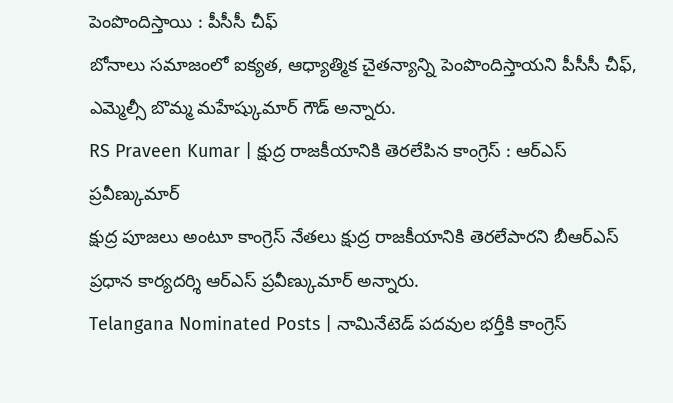పెంపొందిస్తాయి : పీసీసీ చీఫ్
బోనాలు సమాజంలో ఐక్యత, ఆధ్యాత్మిక చైతన్యాన్ని పెంపొందిస్తాయని పీసీసీ చీఫ్, ఎమ్మెల్సీ బొమ్మ మహేష్కుమార్ గౌడ్ అన్నారు.
RS Praveen Kumar | క్షుద్ర రాజకీయానికి తెరలేపిన కాంగ్రెస్ : ఆర్ఎస్ ప్రవీణ్కుమార్
క్షుద్ర పూజలు అంటూ కాంగ్రెస్ నేతలు క్షుద్ర రాజకీయానికి తెరలేపారని బీఆర్ఎస్ ప్రధాన కార్యదర్శి ఆర్ఎస్ ప్రవీణ్కుమార్ అన్నారు.
Telangana Nominated Posts | నామినేటెడ్ పదవుల భర్తీకి కాంగ్రెస్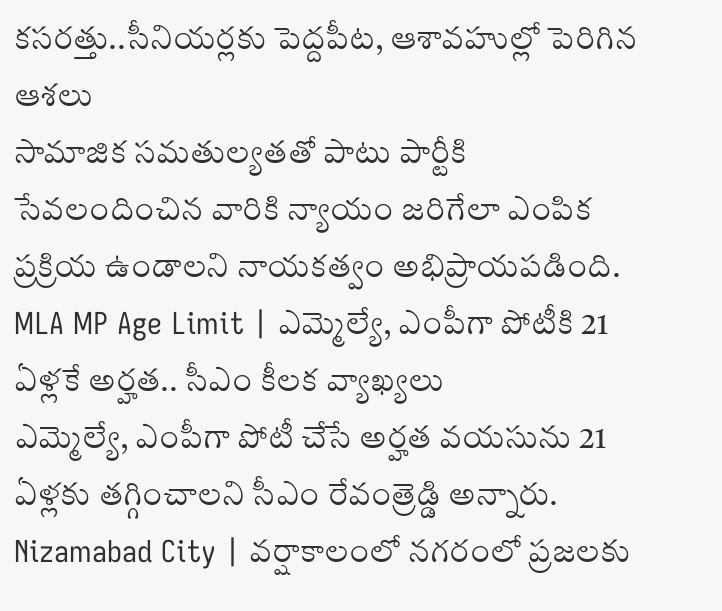కసరత్తు..సీనియర్లకు పెద్దపీట, ఆశావహుల్లో పెరిగిన ఆశలు
సామాజిక సమతుల్యతతో పాటు పార్టీకి సేవలందించిన వారికి న్యాయం జరిగేలా ఎంపిక ప్రక్రియ ఉండాలని నాయకత్వం అభిప్రాయపడింది.
MLA MP Age Limit | ఎమ్మెల్యే, ఎంపీగా పోటీకి 21 ఏళ్లకే అర్హత.. సీఎం కీలక వ్యాఖ్యలు
ఎమ్మెల్యే, ఎంపీగా పోటీ చేసే అర్హత వయసును 21 ఏళ్లకు తగ్గించాలని సీఎం రేవంత్రెడ్డి అన్నారు.
Nizamabad City | వర్షాకాలంలో నగరంలో ప్రజలకు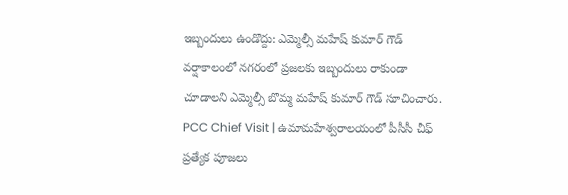ఇబ్బందులు ఉండొద్దు: ఎమ్మెల్సీ మహేష్ కుమార్ గౌడ్
వర్షాకాలంలో నగరంలో ప్రజలకు ఇబ్బందులు రాకుండా చూడాలని ఎమ్మెల్సీ బొమ్మ మహేష్ కుమార్ గౌడ్ సూచించారు.
PCC Chief Visit | ఉమామహేశ్వరాలయంలో పీసీసీ చీఫ్ ప్రత్యేక పూజలు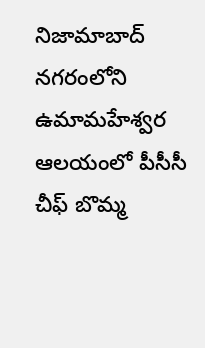నిజామాబాద్ నగరంలోని ఉమామహేశ్వర ఆలయంలో పీసీసీ చీఫ్ బొమ్మ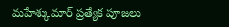మహేశ్కుమార్ ప్రత్యేక పూజలు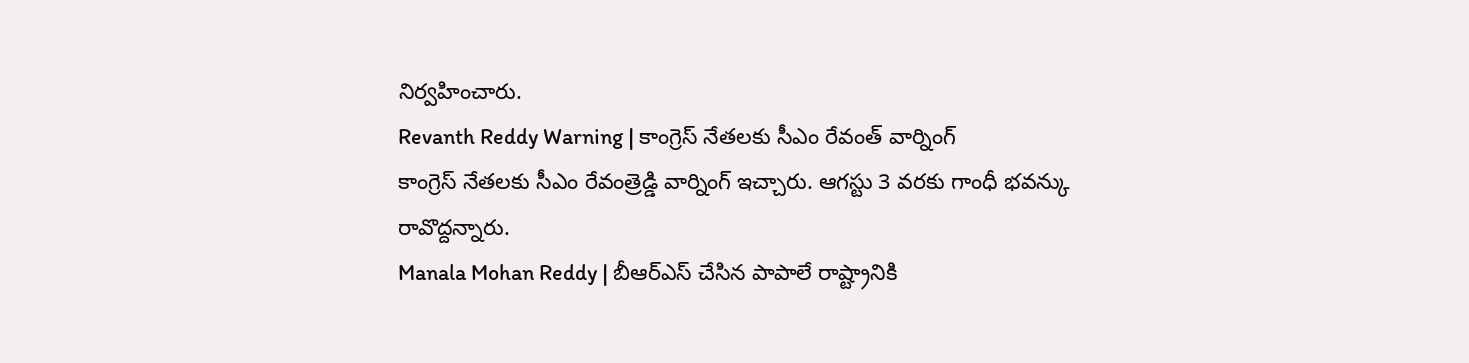నిర్వహించారు.
Revanth Reddy Warning | కాంగ్రెస్ నేతలకు సీఎం రేవంత్ వార్నింగ్
కాంగ్రెస్ నేతలకు సీఎం రేవంత్రెడ్డి వార్నింగ్ ఇచ్చారు. ఆగస్టు 3 వరకు గాంధీ భవన్కు రావొద్దన్నారు.
Manala Mohan Reddy | బీఆర్ఎస్ చేసిన పాపాలే రాష్ట్రానికి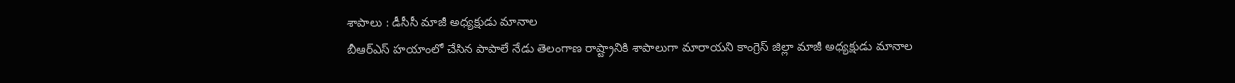శాపాలు : డీసీసీ మాజీ అధ్యక్షుడు మానాల
బీఆర్ఎస్ హయాంలో చేసిన పాపాలే నేడు తెలంగాణ రాష్ట్రానికి శాపాలుగా మారాయని కాంగ్రెస్ జిల్లా మాజీ అధ్యక్షుడు మానాల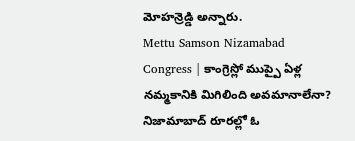మోహన్రెడ్డి అన్నారు.
Mettu Samson Nizamabad Congress | కాంగ్రెస్లో ముప్పై ఏళ్ల నమ్మకానికి మిగిలింది అవమానాలేనా? నిజామాబాద్ రూరల్లో ఓ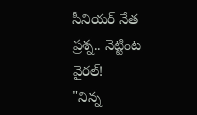సీనియర్ నేత ప్రశ్న.. నెట్టింట వైరల్!
"నిన్న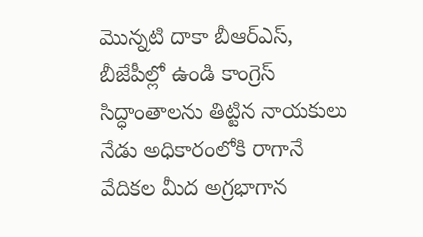మొన్నటి దాకా బీఆర్ఎస్, బీజేపీల్లో ఉండి కాంగ్రెస్ సిద్ధాంతాలను తిట్టిన నాయకులు నేడు అధికారంలోకి రాగానే వేదికల మీద అగ్రభాగాన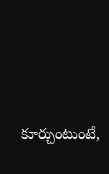కూర్చుంటుంటే,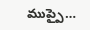ముప్పై…